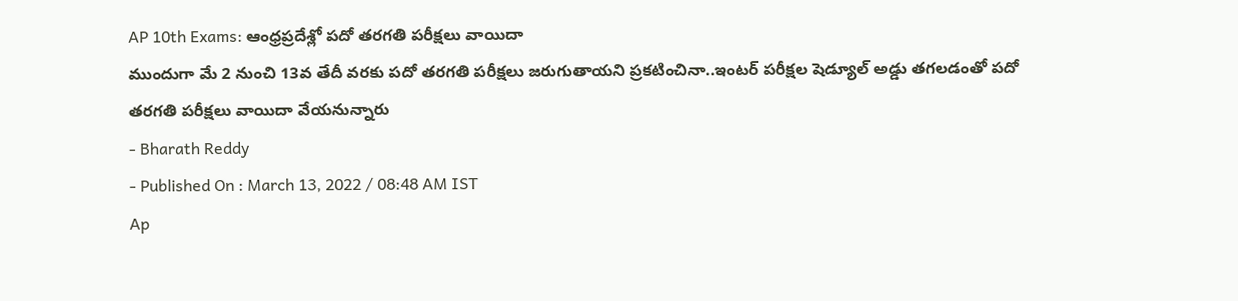AP 10th Exams: ఆంధ్రప్రదేశ్లో పదో తరగతి పరీక్షలు వాయిదా
ముందుగా మే 2 నుంచి 13వ తేదీ వరకు పదో తరగతి పరీక్షలు జరుగుతాయని ప్రకటించినా..ఇంటర్ పరీక్షల షెడ్యూల్ అడ్డు తగలడంతో పదో తరగతి పరీక్షలు వాయిదా వేయనున్నారు
- Bharath Reddy
- Published On : March 13, 2022 / 08:48 AM IST
Ap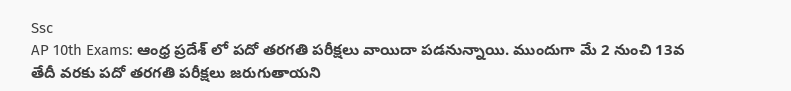Ssc
AP 10th Exams: ఆంధ్ర ప్రదేశ్ లో పదో తరగతి పరీక్షలు వాయిదా పడనున్నాయి. ముందుగా మే 2 నుంచి 13వ తేదీ వరకు పదో తరగతి పరీక్షలు జరుగుతాయని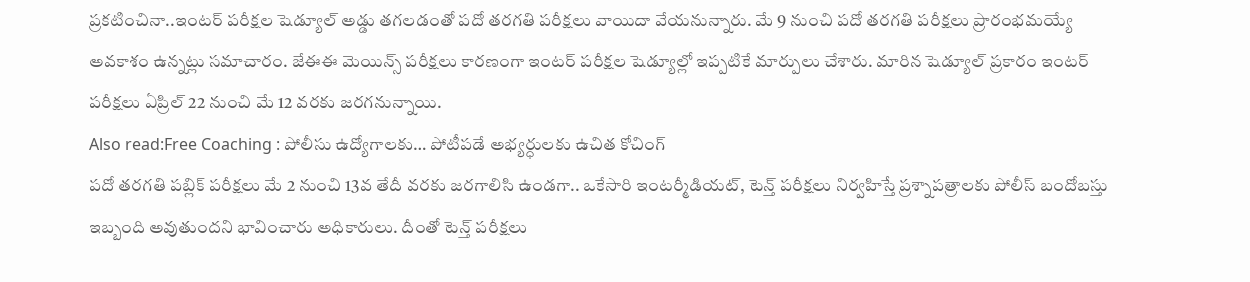ప్రకటించినా..ఇంటర్ పరీక్షల షెడ్యూల్ అడ్డు తగలడంతో పదో తరగతి పరీక్షలు వాయిదా వేయనున్నారు. మే 9 నుంచి పదో తరగతి పరీక్షలు ప్రారంభమయ్యే అవకాశం ఉన్నట్లు సమాచారం. జేఈఈ మెయిన్స్ పరీక్షలు కారణంగా ఇంటర్ పరీక్షల షెడ్యూల్లో ఇప్పటికే మార్పులు చేశారు. మారిన షెడ్యూల్ ప్రకారం ఇంటర్ పరీక్షలు ఏప్రిల్ 22 నుంచి మే 12 వరకు జరగనున్నాయి.
Also read:Free Coaching : పోలీసు ఉద్యోగాలకు… పోటీపడే అభ్యర్ధులకు ఉచిత కోచింగ్
పదో తరగతి పబ్లిక్ పరీక్షలు మే 2 నుంచి 13వ తేదీ వరకు జరగాలిసి ఉండగా.. ఒకేసారి ఇంటర్మీడియట్, టెన్త్ పరీక్షలు నిర్వహిస్తే ప్రశ్నాపత్రాలకు పోలీస్ బందోబస్తు ఇబ్బంది అవుతుందని భావించారు అధికారులు. దీంతో టెన్త్ పరీక్షలు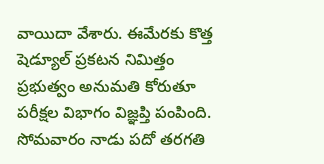వాయిదా వేశారు. ఈమేరకు కొత్త షెడ్యూల్ ప్రకటన నిమిత్తం ప్రభుత్వం అనుమతి కోరుతూ పరీక్షల విభాగం విజ్ఞప్తి పంపింది. సోమవారం నాడు పదో తరగతి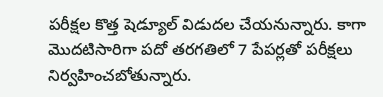పరీక్షల కొత్త షెడ్యూల్ విడుదల చేయనున్నారు. కాగా మొదటిసారిగా పదో తరగతిలో 7 పేపర్లతో పరీక్షలు నిర్వహించబోతున్నారు.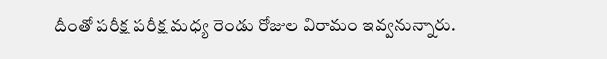దీంతో పరీక్ష పరీక్ష మధ్య రెండు రోజుల విరామం ఇవ్వనున్నారు.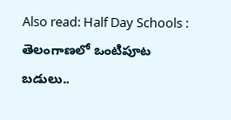Also read: Half Day Schools : తెలంగాణలో ఒంటిపూట బడులు..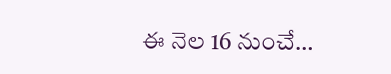ఈ నెల 16 నుంచే…